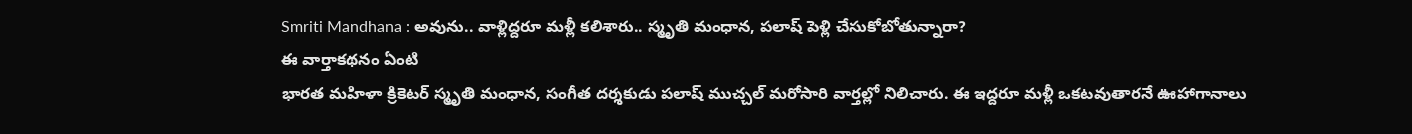Smriti Mandhana : అవును.. వాళ్లిద్దరూ మళ్లీ కలిశారు.. స్మృతి మంధాన, పలాష్ పెళ్లి చేసుకోబోతున్నారా?
ఈ వార్తాకథనం ఏంటి
భారత మహిళా క్రికెటర్ స్మృతి మంధాన, సంగీత దర్శకుడు పలాష్ ముచ్చల్ మరోసారి వార్తల్లో నిలిచారు. ఈ ఇద్దరూ మళ్లీ ఒకటవుతారనే ఊహాగానాలు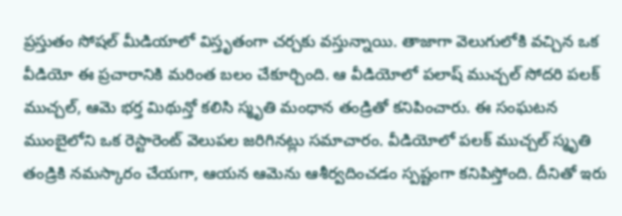ప్రస్తుతం సోషల్ మీడియాలో విస్తృతంగా చర్చకు వస్తున్నాయి. తాజాగా వెలుగులోకి వచ్చిన ఒక వీడియో ఈ ప్రచారానికి మరింత బలం చేకూర్చింది. ఆ వీడియోలో పలాష్ ముచ్చల్ సోదరి పలక్ ముచ్చల్, ఆమె భర్త మిథున్తో కలిసి స్మృతి మంధాన తండ్రితో కనిపించారు. ఈ సంఘటన ముంబైలోని ఒక రెస్టారెంట్ వెలుపల జరిగినట్లు సమాచారం. వీడియోలో పలక్ ముచ్చల్ స్మృతి తండ్రికి నమస్కారం చేయగా, ఆయన ఆమెను ఆశీర్వదించడం స్పష్టంగా కనిపిస్తోంది. దీనితో ఇరు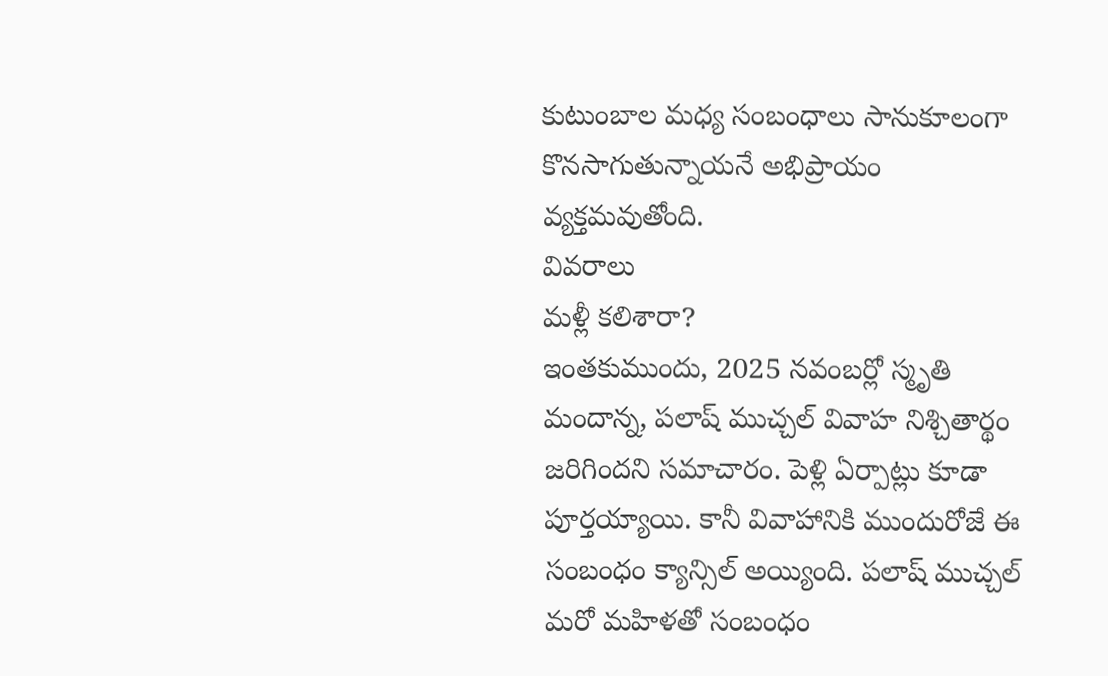కుటుంబాల మధ్య సంబంధాలు సానుకూలంగా కొనసాగుతున్నాయనే అభిప్రాయం వ్యక్తమవుతోంది.
వివరాలు
మళ్లీ కలిశారా?
ఇంతకుముందు, 2025 నవంబర్లో స్మృతి మందాన్న, పలాష్ ముచ్చల్ వివాహ నిశ్చితార్థం జరిగిందని సమాచారం. పెళ్లి ఏర్పాట్లు కూడా పూర్తయ్యాయి. కానీ వివాహానికి ముందురోజే ఈ సంబంధం క్యాన్సిల్ అయ్యింది. పలాష్ ముచ్చల్ మరో మహిళతో సంబంధం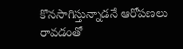కొనసాగిస్తున్నాడనే ఆరోపణలు రావడంతో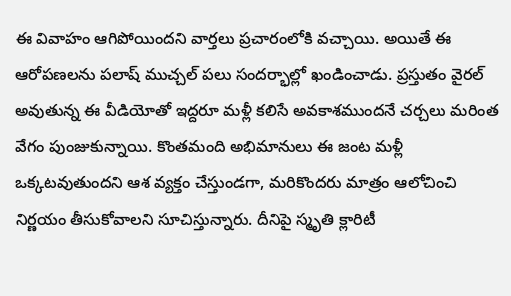ఈ వివాహం ఆగిపోయిందని వార్తలు ప్రచారంలోకి వచ్చాయి. అయితే ఈ ఆరోపణలను పలాష్ ముచ్చల్ పలు సందర్భాల్లో ఖండించాడు. ప్రస్తుతం వైరల్ అవుతున్న ఈ వీడియోతో ఇద్దరూ మళ్లీ కలిసే అవకాశముందనే చర్చలు మరింత వేగం పుంజుకున్నాయి. కొంతమంది అభిమానులు ఈ జంట మళ్లీ ఒక్కటవుతుందని ఆశ వ్యక్తం చేస్తుండగా, మరికొందరు మాత్రం ఆలోచించి నిర్ణయం తీసుకోవాలని సూచిస్తున్నారు. దీనిపై స్మృతి క్లారిటీ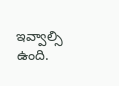ఇవ్వాల్సి ఉంది.